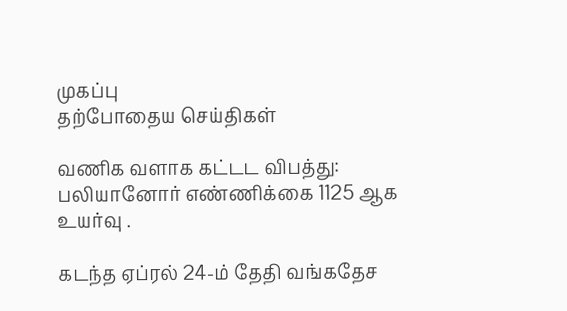முகப்பு
தற்போதைய செய்திகள்

வணிக வளாக கட்டட விபத்து: பலியானோர் எண்ணிக்கை 1125 ஆக உயர்வு .

கடந்த ஏப்ரல் 24-ம் தேதி வங்கதேச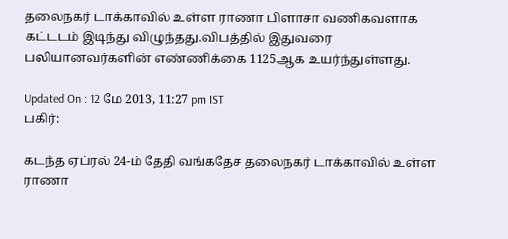தலைநகர் டாக்காவில் உள்ள ராணா பிளாசா வணிகவளாக கட்டடம் இடிந்து விழுந்தது.விபத்தில் இதுவரை பலியானவர்களின் எண்ணிக்கை 1125ஆக உயர்ந்துள்ளது.

Updated On : 12 மே 2013, 11:27 pm IST
பகிர்:

கடந்த ஏப்ரல் 24-ம் தேதி வங்கதேச தலைநகர் டாக்காவில் உள்ள ராணா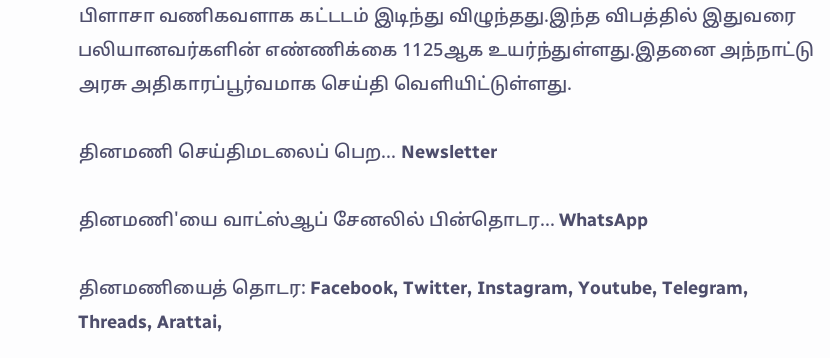பிளாசா வணிகவளாக கட்டடம் இடிந்து விழுந்தது.இந்த விபத்தில் இதுவரை பலியானவர்களின் எண்ணிக்கை 1125ஆக உயர்ந்துள்ளது.இதனை அந்நாட்டு அரசு அதிகாரப்பூர்வமாக செய்தி வெளியிட்டுள்ளது.

தினமணி செய்திமடலைப் பெற... Newsletter

தினமணி'யை வாட்ஸ்ஆப் சேனலில் பின்தொடர... WhatsApp

தினமணியைத் தொடர: Facebook, Twitter, Instagram, Youtube, Telegram, Threads, Arattai,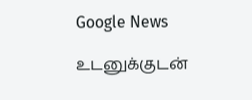Google News

உடனுக்குடன்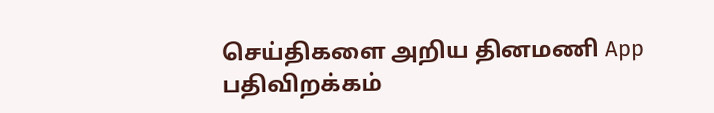செய்திகளை அறிய தினமணி App பதிவிறக்கம்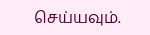செய்யவும்.